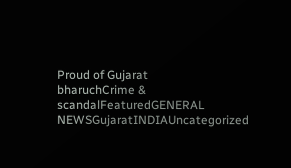Proud of Gujarat
bharuchCrime & scandalFeaturedGENERAL NEWSGujaratINDIAUncategorized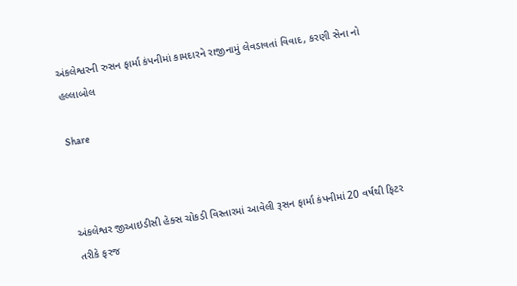અંકલેશ્વરની રુસન ફાર્મા કંપનીમાં કામદારને રાજીનામું લેવડાવતાં વિવાદ, કરણી સેના નો હલ્લાબોલ

Share



અંકલેશ્વર જીઆઇડીસી હેક્સ ચોકડી વિસ્તારમાં આવેલી રૂસન ફાર્મા કંપનીમાં 20 વર્ષથી ફિટર તરીકે ફરજ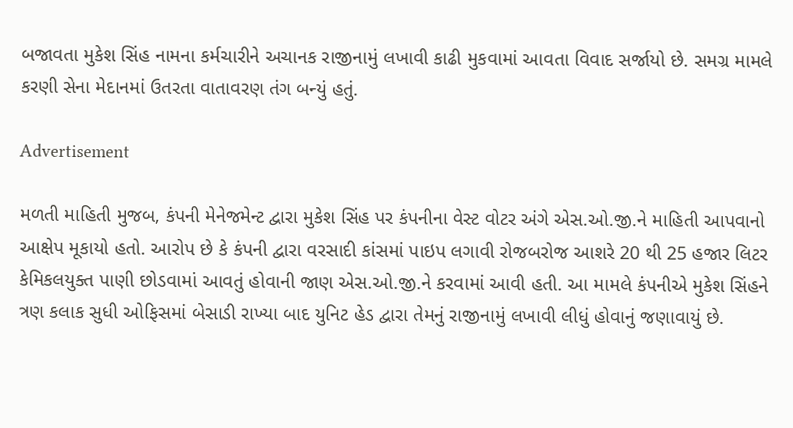બજાવતા મુકેશ સિંહ નામના કર્મચારીને અચાનક રાજીનામું લખાવી કાઢી મુકવામાં આવતા વિવાદ સર્જાયો છે. સમગ્ર મામલે કરણી સેના મેદાનમાં ઉતરતા વાતાવરણ તંગ બન્યું હતું.

Advertisement

મળતી માહિતી મુજબ, કંપની મેનેજમેન્ટ દ્વારા મુકેશ સિંહ પર કંપનીના વેસ્ટ વોટર અંગે એસ.ઓ.જી.ને માહિતી આપવાનો આક્ષેપ મૂકાયો હતો. આરોપ છે કે કંપની દ્વારા વરસાદી કાંસમાં પાઇપ લગાવી રોજબરોજ આશરે 20 થી 25 હજાર લિટર કેમિકલયુક્ત પાણી છોડવામાં આવતું હોવાની જાણ એસ.ઓ.જી.ને કરવામાં આવી હતી. આ મામલે કંપનીએ મુકેશ સિંહને ત્રણ કલાક સુધી ઓફિસમાં બેસાડી રાખ્યા બાદ યુનિટ હેડ દ્વારા તેમનું રાજીનામું લખાવી લીધું હોવાનું જણાવાયું છે.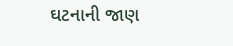ઘટનાની જાણ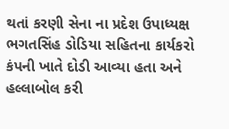થતાં કરણી સેના ના પ્રદેશ ઉપાધ્યક્ષ ભગતસિંહ ડોડિયા સહિતના કાર્યકરો કંપની ખાતે દોડી આવ્યા હતા અને હલ્લાબોલ કરી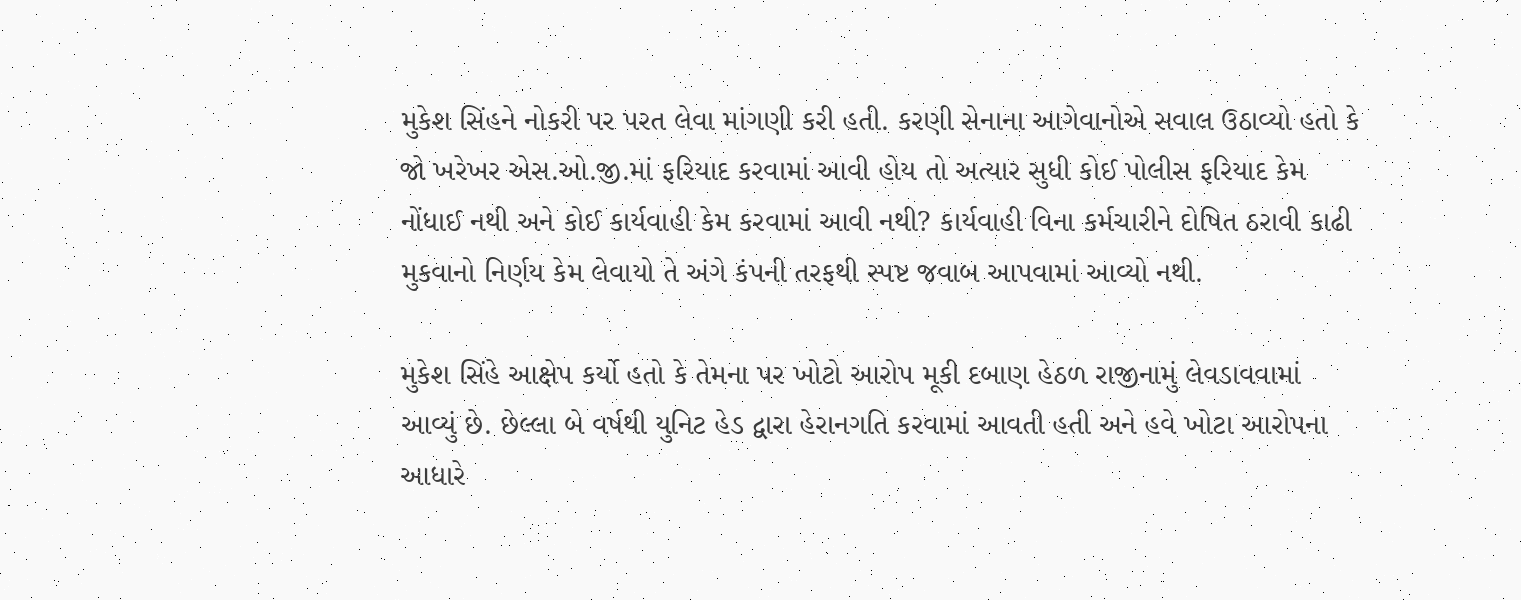મુકેશ સિંહને નોકરી પર પરત લેવા માંગણી કરી હતી. કરણી સેનાના આગેવાનોએ સવાલ ઉઠાવ્યો હતો કે જો ખરેખર એસ.ઓ.જી.માં ફરિયાદ કરવામાં આવી હોય તો અત્યાર સુધી કોઈ પોલીસ ફરિયાદ કેમ નોંધાઈ નથી અને કોઈ કાર્યવાહી કેમ કરવામાં આવી નથી? કાર્યવાહી વિના કર્મચારીને દોષિત ઠરાવી કાઢી મુકવાનો નિર્ણય કેમ લેવાયો તે અંગે કંપની તરફથી સ્પષ્ટ જવાબ આપવામાં આવ્યો નથી.

મુકેશ સિંહે આક્ષેપ કર્યો હતો કે તેમના પર ખોટો આરોપ મૂકી દબાણ હેઠળ રાજીનામું લેવડાવવામાં આવ્યું છે. છેલ્લા બે વર્ષથી યુનિટ હેડ દ્વારા હેરાનગતિ કરવામાં આવતી હતી અને હવે ખોટા આરોપના આધારે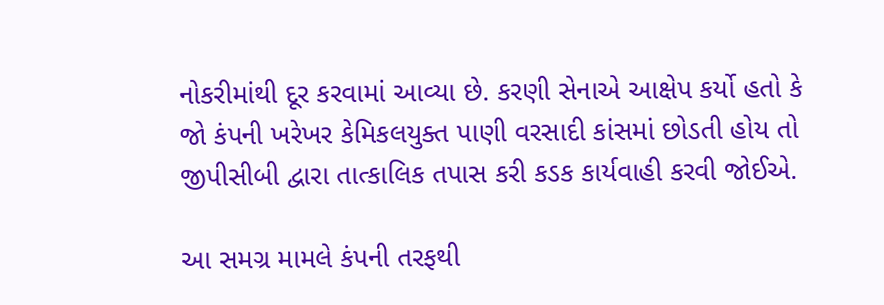નોકરીમાંથી દૂર કરવામાં આવ્યા છે. કરણી સેનાએ આક્ષેપ કર્યો હતો કે જો કંપની ખરેખર કેમિકલયુક્ત પાણી વરસાદી કાંસમાં છોડતી હોય તો જીપીસીબી દ્વારા તાત્કાલિક તપાસ કરી કડક કાર્યવાહી કરવી જોઈએ.

આ સમગ્ર મામલે કંપની તરફથી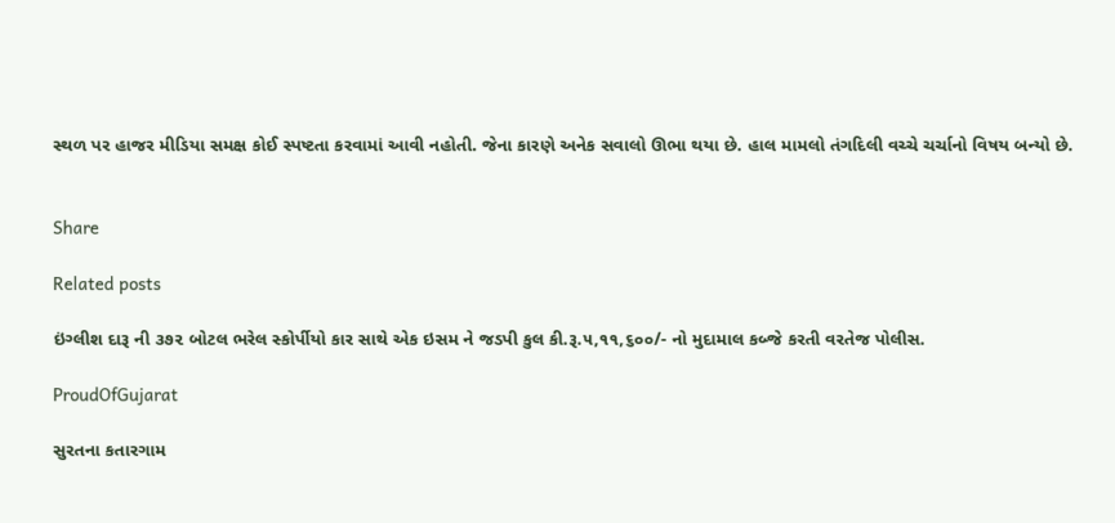સ્થળ પર હાજર મીડિયા સમક્ષ કોઈ સ્પષ્ટતા કરવામાં આવી નહોતી. જેના કારણે અનેક સવાલો ઊભા થયા છે. હાલ મામલો તંગદિલી વચ્ચે ચર્ચાનો વિષય બન્યો છે.


Share

Related posts

ઇંગ્લીશ દારૂ ની ૩૭૨ બોટલ ભરેલ સ્કોર્પીયો કાર સાથે એક ઇસમ ને જડપી કુલ કી.રૂ.૫,૧૧,૬૦૦/- નો મુદામાલ કબ્જે કરતી વરતેજ પોલીસ.

ProudOfGujarat

સુરતના કતારગામ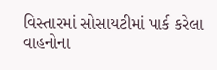વિસ્તારમાં સોસાયટીમાં પાર્ક કરેલા વાહનોના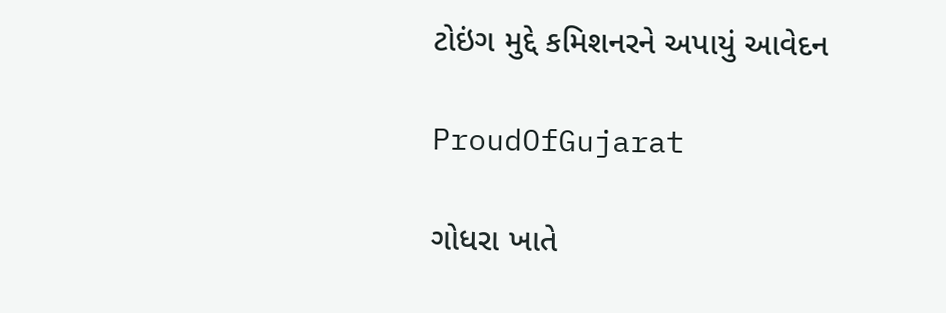ટોઇંગ મુદ્દે કમિશનરને અપાયું આવેદન

ProudOfGujarat

ગોધરા ખાતે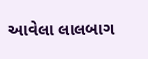આવેલા લાલબાગ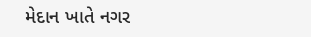મેદાન ખાતે નગર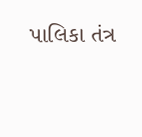પાલિકા તંત્ર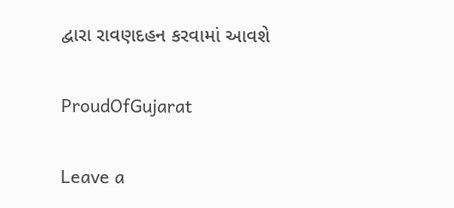દ્વારા રાવણદહન કરવામાં આવશે

ProudOfGujarat

Leave a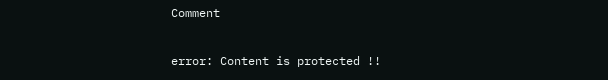Comment

error: Content is protected !!